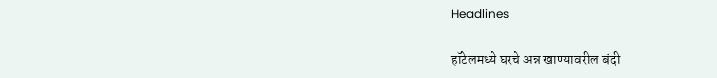Headlines

हॉटेलमध्ये घरचे अन्न खाण्यावरील बंदी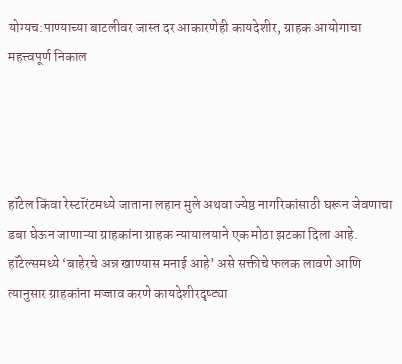योग्यच:पाण्याच्या बाटलीवर जास्त दर आकारणेही कायदेशीर, ग्राहक आयोगाचा महत्त्वपूर्ण निकाल




हॉटेल किंवा रेस्टॉरंटमध्ये जाताना लहान मुले अथवा ज्येष्ठ नागरिकांसाठी घरून जेवणाचा डबा घेऊन जाणाऱ्या ग्राहकांना ग्राहक न्यायालयाने एक मोठा झटका दिला आहे. हॉटेल्समध्ये ‘बाहेरचे अन्न खाण्यास मनाई आहे’ असे सक्तीचे फलक लावणे आणि त्यानुसार ग्राहकांना मज्जाव करणे कायदेशीरदृष्ट्या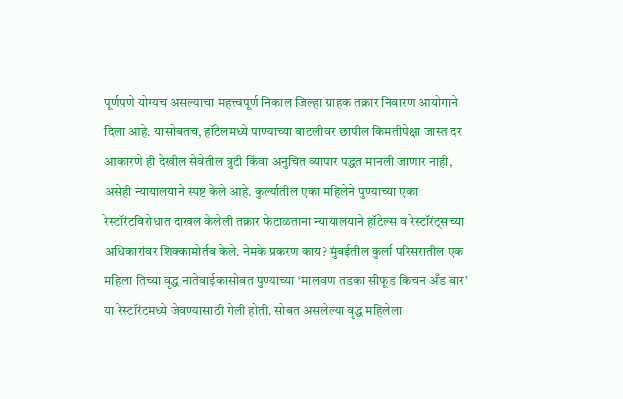पूर्णपणे योग्यच असल्याचा महत्त्वपूर्ण निकाल जिल्हा ग्राहक तक्रार निवारण आयोगाने दिला आहे. यासोबतच, हॉटेलमध्ये पाण्याच्या बाटलीवर छापील किमतीपेक्षा जास्त दर आकारणे ही देखील सेवेतील त्रुटी किंवा अनुचित व्यापार पद्धत मानली जाणार नाही, असेही न्यायालयाने स्पष्ट केले आहे. कुर्ल्यातील एका महिलेने पुण्याच्या एका रेस्टॉरंटविरोधात दाखल केलेली तक्रार फेटाळताना न्यायालयाने हॉटेल्स व रेस्टॉरंट्सच्या अधिकारांवर शिक्कामोर्तब केले. नेमके प्रकरण काय? मुंबईतील कुर्ला परिसरातील एक महिला तिच्या वृद्ध नातेवाईकासोबत पुण्याच्या ‘मालवण तडका सीफूड किचन अँड बार’ या रेस्टॉरंटमध्ये जेवण्यासाठी गेली होती. सोबत असलेल्या वृद्ध महिलेला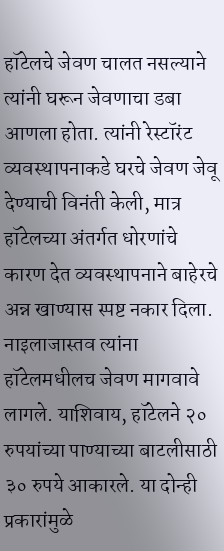हॉटेलचे जेवण चालत नसल्याने त्यांनी घरून जेवणाचा डबा आणला होता. त्यांनी रेस्टॉरंट व्यवस्थापनाकडे घरचे जेवण जेवू देण्याची विनंती केली, मात्र हॉटेलच्या अंतर्गत धोरणांचे कारण देत व्यवस्थापनाने बाहेरचे अन्न खाण्यास स्पष्ट नकार दिला. नाइलाजास्तव त्यांना हॉटेलमधीलच जेवण मागवावे लागले. याशिवाय, हॉटेलने २० रुपयांच्या पाण्याच्या बाटलीसाठी ३० रुपये आकारले. या दोन्ही प्रकारांमुळे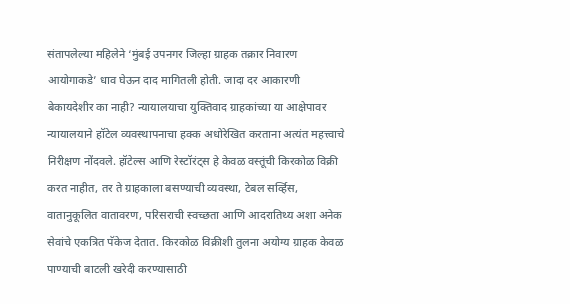संतापलेल्या महिलेने ‘मुंबई उपनगर जिल्हा ग्राहक तक्रार निवारण आयोगाकडे’ धाव घेऊन दाद मागितली होती. जादा दर आकारणी बेकायदेशीर का नाही? न्यायालयाचा युक्तिवाद ग्राहकांच्या या आक्षेपावर न्यायालयाने हॉटेल व्यवस्थापनाचा हक्क अधोरेखित करताना अत्यंत महत्त्वाचे निरीक्षण नोंदवले. हॉटेल्स आणि रेस्टॉरंट्स हे केवळ वस्तूंची किरकोळ विक्री करत नाहीत, तर ते ग्राहकाला बसण्याची व्यवस्था, टेबल सर्व्हिस, वातानुकूलित वातावरण, परिसराची स्वच्छता आणि आदरातिथ्य अशा अनेक सेवांचे एकत्रित पॅकेज देतात. किरकोळ विक्रीशी तुलना अयोग्य ग्राहक केवळ पाण्याची बाटली खरेदी करण्यासाठी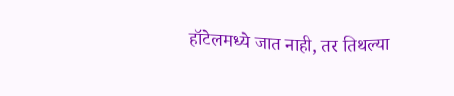हॉटेलमध्ये जात नाही, तर तिथल्या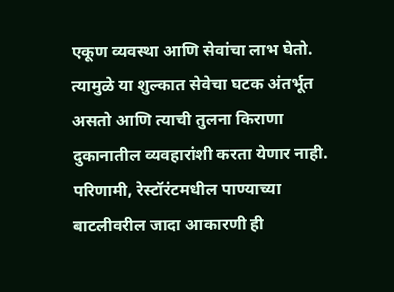एकूण व्यवस्था आणि सेवांचा लाभ घेतो. त्यामुळे या शुल्कात सेवेचा घटक अंतर्भूत असतो आणि त्याची तुलना किराणा दुकानातील व्यवहारांशी करता येणार नाही. परिणामी, रेस्टॉरंटमधील पाण्याच्या बाटलीवरील जादा आकारणी ही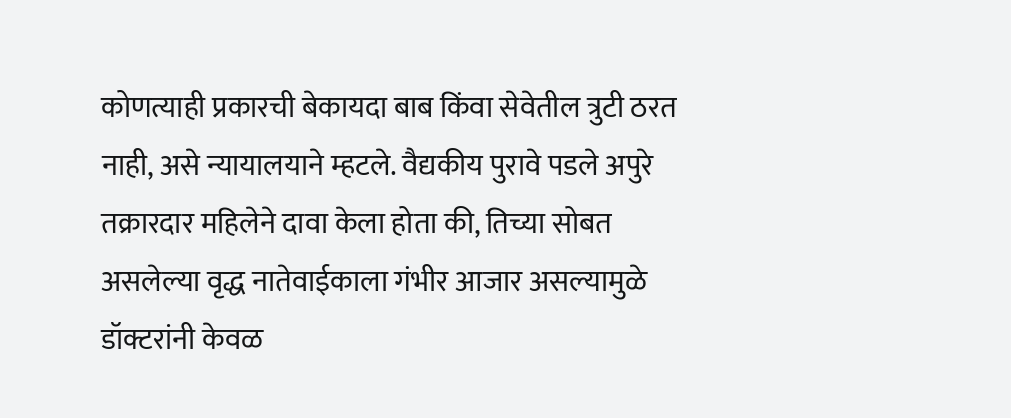कोणत्याही प्रकारची बेकायदा बाब किंवा सेवेतील त्रुटी ठरत नाही, असे न्यायालयाने म्हटले. वैद्यकीय पुरावे पडले अपुरे तक्रारदार महिलेने दावा केला होता की, तिच्या सोबत असलेल्या वृद्ध नातेवाईकाला गंभीर आजार असल्यामुळे डॉक्टरांनी केवळ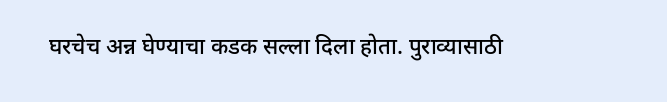घरचेच अन्न घेण्याचा कडक सल्ला दिला होता. पुराव्यासाठी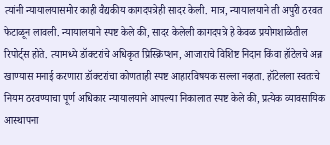त्यांनी न्यायालयासमोर काही वैद्यकीय कागदपत्रेही सादर केली. मात्र, न्यायालयाने ती अपुरी ठरवत फेटाळून लावली. न्यायालयाने स्पष्ट केले की, सादर केलेली कागदपत्रे हे केवळ प्रयोगशाळेतील रिपोर्ट्स होते. त्यामध्ये डॉक्टरांचे अधिकृत प्रिस्क्रिप्शन, आजाराचे विशिष्ट निदान किंवा हॉटेलचे अन्न खाण्यास मनाई करणारा डॉक्टरांचा कोणताही स्पष्ट आहारविषयक सल्ला नव्हता. हॉटेलला स्वतःचे नियम ठरवण्याचा पूर्ण अधिकार न्यायालयाने आपल्या निकालात स्पष्ट केले की, प्रत्येक व्यावसायिक आस्थापना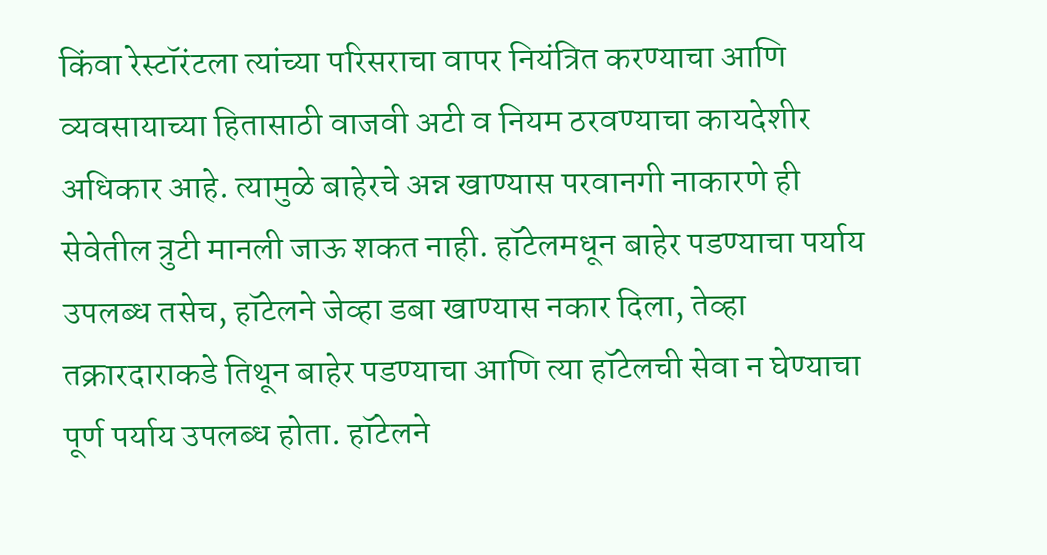किंवा रेस्टॉरंटला त्यांच्या परिसराचा वापर नियंत्रित करण्याचा आणि व्यवसायाच्या हितासाठी वाजवी अटी व नियम ठरवण्याचा कायदेशीर अधिकार आहे. त्यामुळे बाहेरचे अन्न खाण्यास परवानगी नाकारणे ही सेवेतील त्रुटी मानली जाऊ शकत नाही. हॉटेलमधून बाहेर पडण्याचा पर्याय उपलब्ध तसेच, हॉटेलने जेव्हा डबा खाण्यास नकार दिला, तेव्हा तक्रारदाराकडे तिथून बाहेर पडण्याचा आणि त्या हॉटेलची सेवा न घेण्याचा पूर्ण पर्याय उपलब्ध होता. हॉटेलने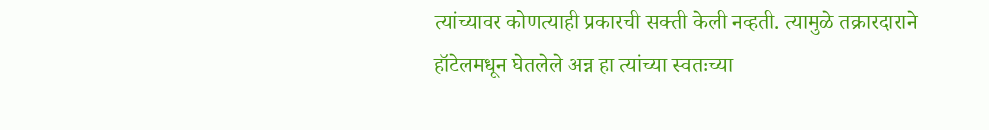त्यांच्यावर कोणत्याही प्रकारची सक्ती केली नव्हती. त्यामुळे तक्रारदाराने हॉटेलमधून घेतलेले अन्न हा त्यांच्या स्वतःच्या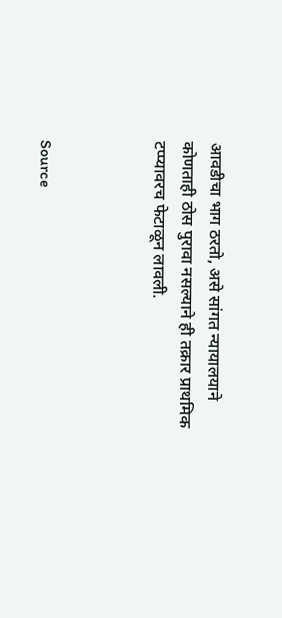आवडीचा भाग ठरतो, असे सांगत न्यायालयाने कोणताही ठोस पुरावा नसल्याने ही तक्रार प्राथमिक टप्प्यावरच फेटाळून लावली.



Source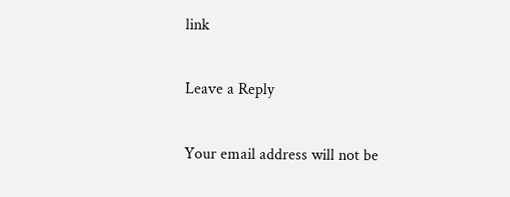link

Leave a Reply

Your email address will not be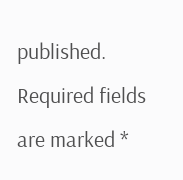published. Required fields are marked *